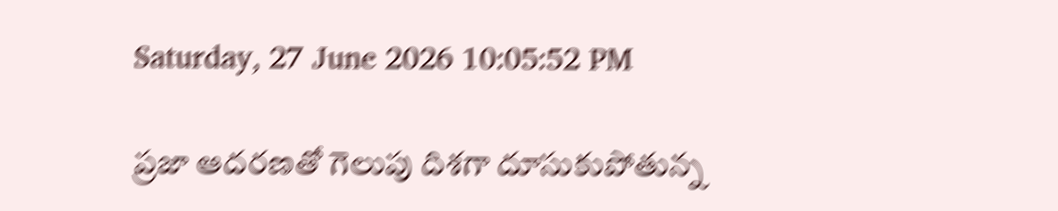Saturday, 27 June 2026 10:05:52 PM

ప్రజా ఆదరణతో గెలుపు దిశగా దూసుకుపోతున్న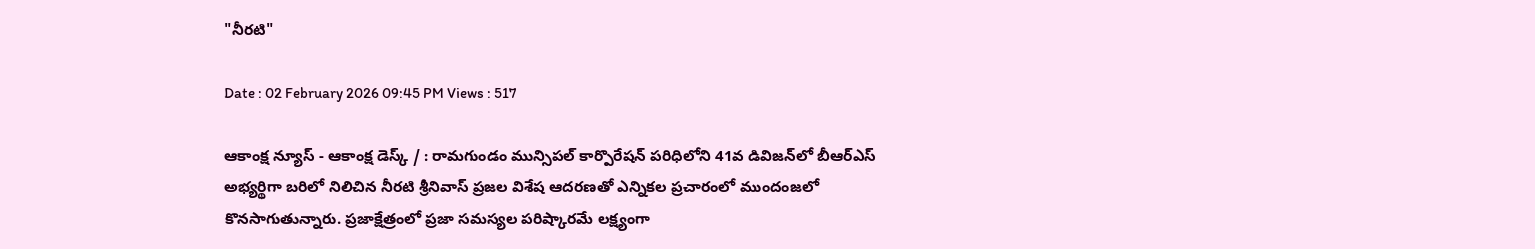"నీరటి"

Date : 02 February 2026 09:45 PM Views : 517

ఆకాంక్ష న్యూస్ - ఆకాంక్ష డెస్క్ / : రామగుండం మున్సిపల్ కార్పొరేషన్ పరిధిలోని 41వ డివిజన్‌లో బీఆర్‌ఎస్ అభ్యర్థిగా బరిలో నిలిచిన నీరటి శ్రీనివాస్ ప్రజల విశేష ఆదరణతో ఎన్నికల ప్రచారంలో ముందంజలో కొనసాగుతున్నారు. ప్రజాక్షేత్రంలో ప్రజా సమస్యల పరిష్కారమే లక్ష్యంగా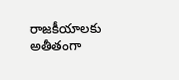రాజకీయాలకు అతీతంగా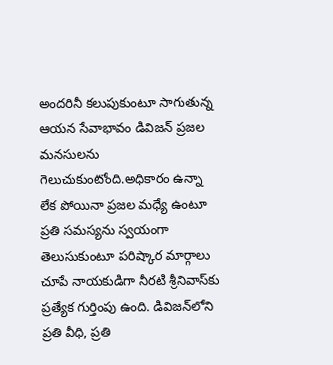అందరినీ కలుపుకుంటూ సాగుతున్న ఆయన సేవాభావం డివిజన్ ప్రజల మనసులను గెలుచుకుంటోంది.అధికారం ఉన్నా లేక పోయినా ప్రజల మధ్యే ఉంటూ ప్రతి సమస్యను స్వయంగా తెలుసుకుంటూ పరిష్కార మార్గాలు చూపే నాయకుడిగా నీరటి శ్రీనివాస్‌కు ప్రత్యేక గుర్తింపు ఉంది. డివిజన్‌లోని ప్రతి వీధి, ప్రతి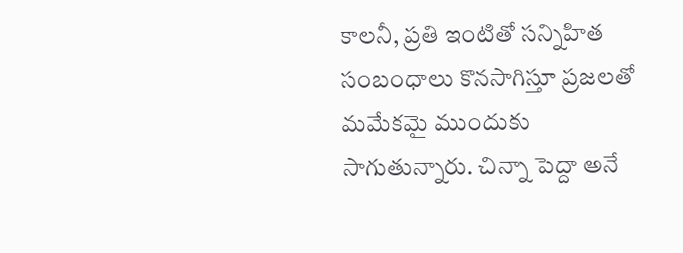కాలనీ, ప్రతి ఇంటితో సన్నిహిత సంబంధాలు కొనసాగిస్తూ ప్రజలతో మమేకమై ముందుకు సాగుతున్నారు. చిన్నా పెద్దా అనే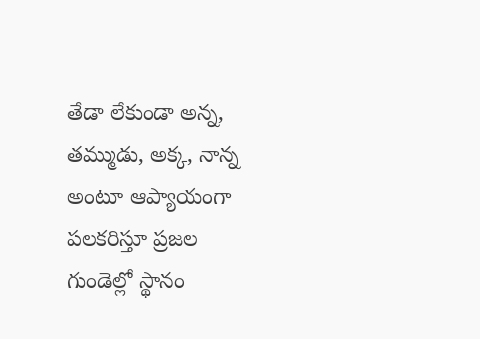తేడా లేకుండా అన్న, తమ్ముడు, అక్క, నాన్న అంటూ ఆప్యాయంగా పలకరిస్తూ ప్రజల గుండెల్లో స్థానం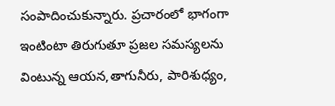సంపాదించుకున్నారు. ప్రచారంలో భాగంగా ఇంటింటా తిరుగుతూ ప్రజల సమస్యలను వింటున్న ఆయన,తాగునీరు, పారిశుధ్యం,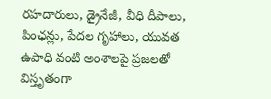రహదారులు, డ్రైనేజీ, వీధి దీపాలు, పింఛన్లు, పేదల గృహాలు, యువత ఉపాధి వంటి అంశాలపై ప్రజలతో విస్తృతంగా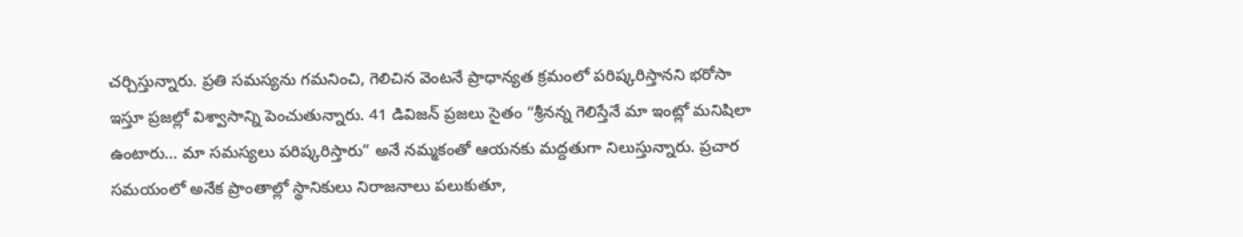చర్చిస్తున్నారు. ప్రతి సమస్యను గమనించి, గెలిచిన వెంటనే ప్రాధాన్యత క్రమంలో పరిష్కరిస్తానని భరోసా ఇస్తూ ప్రజల్లో విశ్వాసాన్ని పెంచుతున్నారు. 41 డివిజన్ ప్రజలు సైతం “శ్రీనన్న గెలిస్తేనే మా ఇంట్లో మనిషిలా ఉంటారు… మా సమస్యలు పరిష్కరిస్తారు” అనే నమ్మకంతో ఆయనకు మద్దతుగా నిలుస్తున్నారు. ప్రచార సమయంలో అనేక ప్రాంతాల్లో స్థానికులు నిరాజనాలు పలుకుతూ,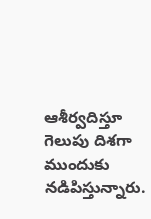ఆశీర్వదిస్తూ గెలుపు దిశగా ముందుకు నడిపిస్తున్నారు.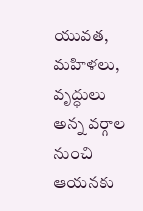యువత, మహిళలు, వృద్ధులు అన్న వర్గాల నుంచి ఆయనకు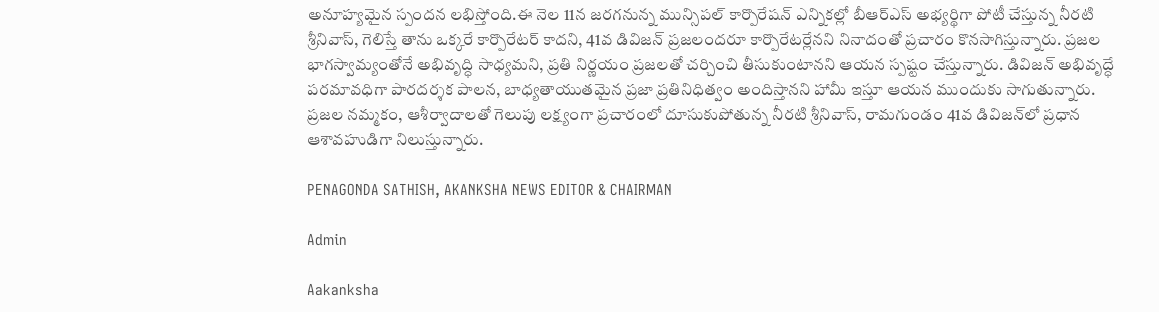అనూహ్యమైన స్పందన లభిస్తోంది.ఈ నెల 11న జరగనున్న మున్సిపల్ కార్పొరేషన్ ఎన్నికల్లో బీఆర్‌ఎస్ అభ్యర్థిగా పోటీ చేస్తున్న నీరటి శ్రీనివాస్, గెలిస్తే తాను ఒక్కరే కార్పొరేటర్ కాదని, 41వ డివిజన్ ప్రజలందరూ కార్పొరేటర్లేనని నినాదంతో ప్రచారం కొనసాగిస్తున్నారు. ప్రజల భాగస్వామ్యంతోనే అభివృద్ధి సాధ్యమని, ప్రతి నిర్ణయం ప్రజలతో చర్చించి తీసుకుంటానని ఆయన స్పష్టం చేస్తున్నారు. డివిజన్ అభివృద్ధే పరమావధిగా పారదర్శక పాలన, బాధ్యతాయుతమైన ప్రజా ప్రతినిధిత్వం అందిస్తానని హామీ ఇస్తూ ఆయన ముందుకు సాగుతున్నారు. ప్రజల నమ్మకం, ఆశీర్వాదాలతో గెలుపు లక్ష్యంగా ప్రచారంలో దూసుకుపోతున్న నీరటి శ్రీనివాస్, రామగుండం 41వ డివిజన్‌లో ప్రధాన ఆశావహుడిగా నిలుస్తున్నారు.

PENAGONDA SATHISH, AKANKSHA NEWS EDITOR & CHAIRMAN

Admin

Aakanksha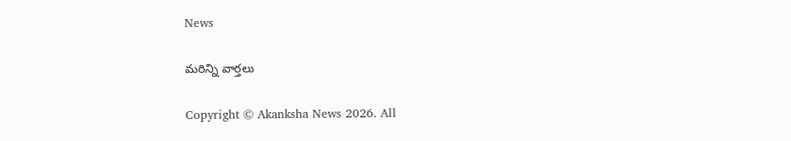News

మరిన్ని వార్తలు

Copyright © Akanksha News 2026. All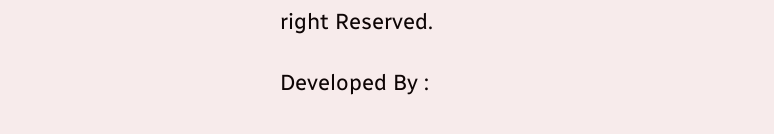right Reserved.

Developed By :